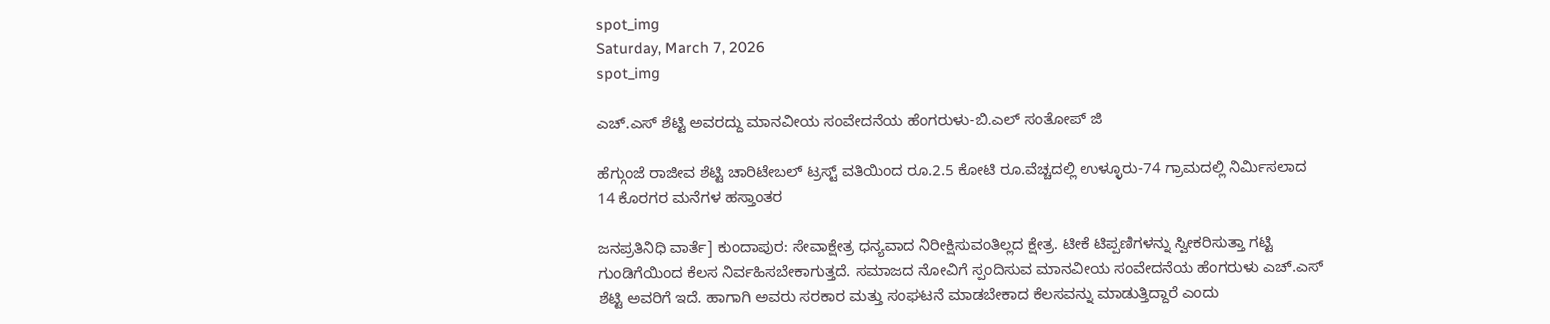spot_img
Saturday, March 7, 2026
spot_img

ಎಚ್.ಎಸ್ ಶೆಟ್ಟಿ ಅವರದ್ದು ಮಾನವೀಯ ಸಂವೇದನೆಯ ಹೆಂಗರುಳು-ಬಿ.ಎಲ್ ಸಂತೋಪ್ ಜಿ

ಹೆಗ್ಗುಂಜೆ ರಾಜೀವ ಶೆಟ್ಟಿ ಚಾರಿಟೇಬಲ್ ಟ್ರಸ್ಟ್ ವತಿಯಿಂದ ರೂ.2.5 ಕೋಟಿ ರೂ.ವೆಚ್ಚದಲ್ಲಿ ಉಳ್ಳೂರು-74 ಗ್ರಾಮದಲ್ಲಿ ನಿರ್ಮಿಸಲಾದ 14 ಕೊರಗರ ಮನೆಗಳ ಹಸ್ತಾಂತರ

ಜನಪ್ರತಿನಿಧಿ ವಾರ್ತೆ] ಕುಂದಾಪುರ: ಸೇವಾಕ್ಷೇತ್ರ ಧನ್ಯವಾದ ನಿರೀಕ್ಷಿಸುವಂತಿಲ್ಲದ ಕ್ಷೇತ್ರ. ಟೀಕೆ ಟಿಪ್ಪಣಿಗಳನ್ನು ಸ್ವೀಕರಿಸುತ್ತಾ ಗಟ್ಟಿ ಗುಂಡಿಗೆಯಿಂದ ಕೆಲಸ ನಿರ್ವಹಿಸಬೇಕಾಗುತ್ತದೆ. ಸಮಾಜದ ನೋವಿಗೆ ಸ್ಪಂದಿಸುವ ಮಾನವೀಯ ಸಂವೇದನೆಯ ಹೆಂಗರುಳು ಎಚ್.ಎಸ್ ಶೆಟ್ಟಿ ಅವರಿಗೆ ಇದೆ. ಹಾಗಾಗಿ ಅವರು ಸರಕಾರ ಮತ್ತು ಸಂಘಟನೆ ಮಾಡಬೇಕಾದ ಕೆಲಸವನ್ನು ಮಾಡುತ್ತಿದ್ದಾರೆ ಎಂದು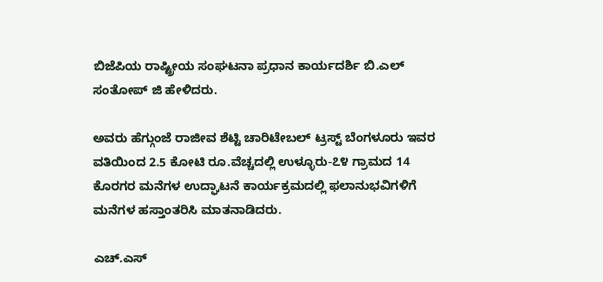ಬಿಜೆಪಿಯ ರಾಷ್ಟ್ರೀಯ ಸಂಘಟನಾ ಪ್ರಧಾನ ಕಾರ್ಯದರ್ಶಿ ಬಿ.ಎಲ್ ಸಂತೋಪ್ ಜಿ ಹೇಳಿದರು.

ಅವರು ಹೆಗ್ಗುಂಜೆ ರಾಜೀವ ಶೆಟ್ಟಿ ಚಾರಿಟೇಬಲ್ ಟ್ರಸ್ಟ್ ಬೆಂಗಳೂರು ಇವರ ವತಿಯಿಂದ 2.5 ಕೋಟಿ ರೂ.ವೆಚ್ಚದಲ್ಲಿ ಉಳ್ಳೂರು-೭೪ ಗ್ರಾಮದ 14 ಕೊರಗರ ಮನೆಗಳ ಉದ್ಘಾಟನೆ ಕಾರ್ಯಕ್ರಮದಲ್ಲಿ ಫಲಾನುಭವಿಗಳಿಗೆ ಮನೆಗಳ ಹಸ್ತಾಂತರಿಸಿ ಮಾತನಾಡಿದರು.

ಎಚ್.ಎಸ್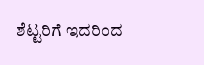ಶೆಟ್ಟರಿಗೆ ಇದರಿಂದ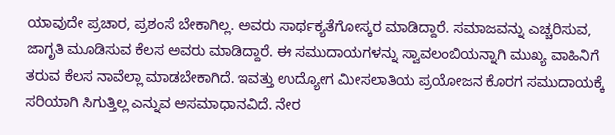ಯಾವುದೇ ಪ್ರಚಾರ, ಪ್ರಶಂಸೆ ಬೇಕಾಗಿಲ್ಲ. ಅವರು ಸಾರ್ಥಕ್ಯತೆಗೋಸ್ಕರ ಮಾಡಿದ್ದಾರೆ. ಸಮಾಜವನ್ನು ಎಚ್ಚರಿಸುವ, ಜಾಗೃತಿ ಮೂಡಿಸುವ ಕೆಲಸ ಅವರು ಮಾಡಿದ್ದಾರೆ. ಈ ಸಮುದಾಯಗಳನ್ನು ಸ್ವಾವಲಂಬಿಯನ್ನಾಗಿ ಮುಖ್ಯ ವಾಹಿನಿಗೆ ತರುವ ಕೆಲಸ ನಾವೆಲ್ಲಾ ಮಾಡಬೇಕಾಗಿದೆ. ಇವತ್ತು ಉದ್ಯೋಗ ಮೀಸಲಾತಿಯ ಪ್ರಯೋಜನ ಕೊರಗ ಸಮುದಾಯಕ್ಕೆ ಸರಿಯಾಗಿ ಸಿಗುತ್ತಿಲ್ಲ ಎನ್ನುವ ಅಸಮಾಧಾನವಿದೆ. ನೇರ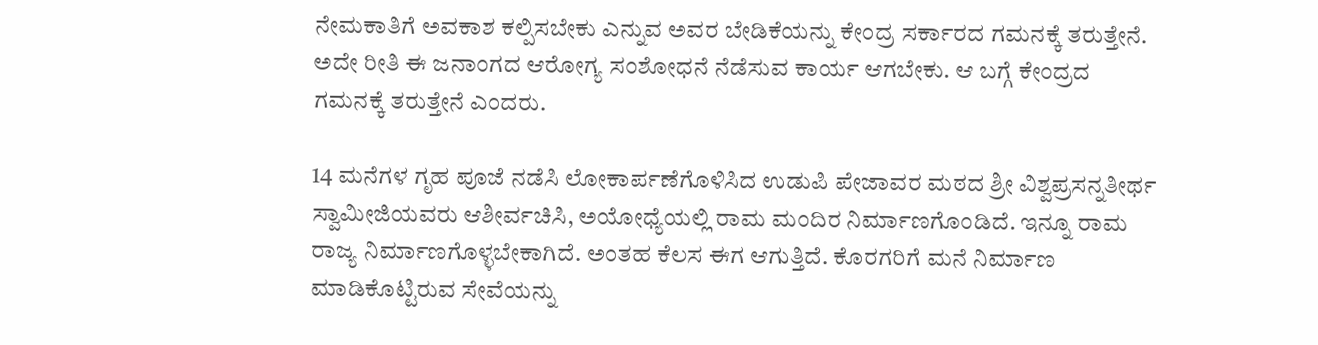ನೇಮಕಾತಿಗೆ ಅವಕಾಶ ಕಲ್ಪಿಸಬೇಕು ಎನ್ನುವ ಅವರ ಬೇಡಿಕೆಯನ್ನು ಕೇಂದ್ರ ಸರ್ಕಾರದ ಗಮನಕ್ಕೆ ತರುತ್ತೇನೆ. ಅದೇ ರೀತಿ ಈ ಜನಾಂಗದ ಆರೋಗ್ಯ ಸಂಶೋಧನೆ ನೆಡೆಸುವ ಕಾರ್ಯ ಆಗಬೇಕು. ಆ ಬಗ್ಗೆ ಕೇಂದ್ರದ ಗಮನಕ್ಕೆ ತರುತ್ತೇನೆ ಎಂದರು.

14 ಮನೆಗಳ ಗೃಹ ಪೂಜೆ ನಡೆಸಿ ಲೋಕಾರ್ಪಣೆಗೊಳಿಸಿದ ಉಡುಪಿ ಪೇಜಾವರ ಮಠದ ಶ್ರೀ ವಿಶ್ವಪ್ರಸನ್ನತೀರ್ಥ ಸ್ವಾಮೀಜಿಯವರು ಆಶೀರ್ವಚಿಸಿ, ಅಯೋಧ್ಯೆಯಲ್ಲಿ ರಾಮ ಮಂದಿರ ನಿರ್ಮಾಣಗೊಂಡಿದೆ. ಇನ್ನೂ ರಾಮ ರಾಜ್ಯ ನಿರ್ಮಾಣಗೊಳ್ಳಬೇಕಾಗಿದೆ. ಅಂತಹ ಕೆಲಸ ಈಗ ಆಗುತ್ತಿದೆ. ಕೊರಗರಿಗೆ ಮನೆ ನಿರ್ಮಾಣ ಮಾಡಿಕೊಟ್ಟಿರುವ ಸೇವೆಯನ್ನು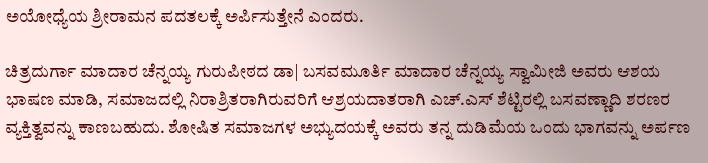ಅಯೋಧ್ಯೆಯ ಶ್ರೀರಾಮನ ಪದತಲಕ್ಕೆ ಅರ್ಪಿಸುತ್ತೇನೆ ಎಂದರು.

ಚಿತ್ರದುರ್ಗಾ ಮಾದಾರ ಚೆನ್ನಯ್ಯ ಗುರುಪೀಠದ ಡಾ| ಬಸವಮೂರ್ತಿ ಮಾದಾರ ಚೆನ್ನಯ್ಯ ಸ್ವಾಮೀಜಿ ಅವರು ಆಶಯ ಭಾಷಣ ಮಾಡಿ, ಸಮಾಜದಲ್ಲಿ ನಿರಾಶ್ರಿತರಾಗಿರುವರಿಗೆ ಆಶ್ರಯದಾತರಾಗಿ ಎಚ್.ಎಸ್ ಶೆಟ್ಟಿರಲ್ಲಿ ಬಸವಣ್ಣಾದಿ ಶರಣರ ವ್ಯಕ್ತಿತ್ವವನ್ನು ಕಾಣಬಹುದು. ಶೋಷಿತ ಸಮಾಜಗಳ ಅಭ್ಯುದಯಕ್ಕೆ ಅವರು ತನ್ನ ದುಡಿಮೆಯ ಒಂದು ಭಾಗವನ್ನು ಅರ್ಪಣ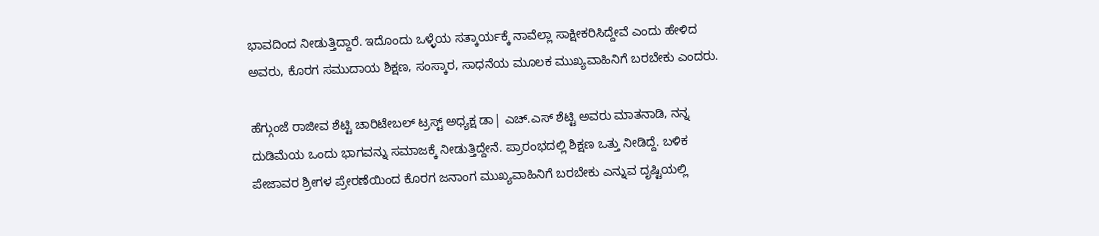ಭಾವದಿಂದ ನೀಡುತ್ತಿದ್ದಾರೆ. ಇದೊಂದು ಒಳ್ಳೆಯ ಸತ್ಕಾರ್ಯಕ್ಕೆ ನಾವೆಲ್ಲಾ ಸಾಕ್ಷೀಕರಿಸಿದ್ದೇವೆ ಎಂದು ಹೇಳಿದ ಅವರು, ಕೊರಗ ಸಮುದಾಯ ಶಿಕ್ಷಣ, ಸಂಸ್ಕಾರ, ಸಾಧನೆಯ ಮೂಲಕ ಮುಖ್ಯವಾಹಿನಿಗೆ ಬರಬೇಕು ಎಂದರು.

ಹೆಗ್ಗುಂಜೆ ರಾಜೀವ ಶೆಟ್ಟಿ ಚಾರಿಟೇಬಲ್ ಟ್ರಸ್ಟ್ ಅಧ್ಯಕ್ಷ ಡಾ| ಎಚ್.ಎಸ್ ಶೆಟ್ಟಿ ಅವರು ಮಾತನಾಡಿ, ನನ್ನ ದುಡಿಮೆಯ ಒಂದು ಭಾಗವನ್ನು ಸಮಾಜಕ್ಕೆ ನೀಡುತ್ತಿದ್ದೇನೆ. ಪ್ರಾರಂಭದಲ್ಲಿ ಶಿಕ್ಷಣ ಒತ್ತು ನೀಡಿದ್ದೆ. ಬಳಿಕ ಪೇಜಾವರ ಶ್ರೀಗಳ ಪ್ರೇರಣೆಯಿಂದ ಕೊರಗ ಜನಾಂಗ ಮುಖ್ಯವಾಹಿನಿಗೆ ಬರಬೇಕು ಎನ್ನುವ ದೃಷ್ಟಿಯಲ್ಲಿ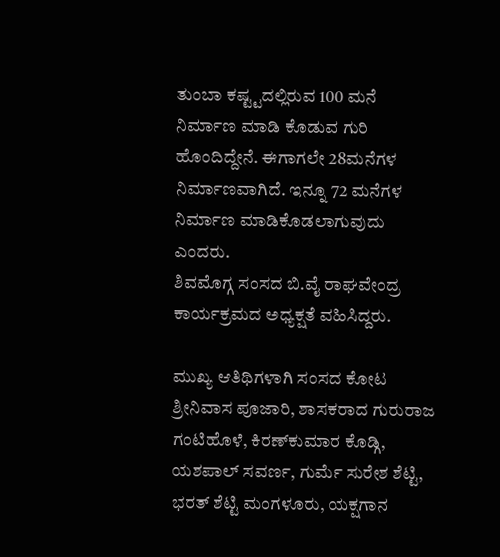ತುಂಬಾ ಕಷ್ಟ್ಟದಲ್ಲಿರುವ 100 ಮನೆ ನಿರ್ಮಾಣ ಮಾಡಿ ಕೊಡುವ ಗುರಿ ಹೊಂದಿದ್ದೇನೆ. ಈಗಾಗಲೇ 28ಮನೆಗಳ ನಿರ್ಮಾಣವಾಗಿದೆ. ಇನ್ನೂ 72 ಮನೆಗಳ ನಿರ್ಮಾಣ ಮಾಡಿಕೊಡಲಾಗುವುದು ಎಂದರು.
ಶಿವಮೊಗ್ಗ ಸಂಸದ ಬಿ.ವೈ ರಾಘವೇಂದ್ರ ಕಾರ್ಯಕ್ರಮದ ಅಧ್ಯಕ್ಷತೆ ವಹಿಸಿದ್ದರು.

ಮುಖ್ಯ ಆತಿಥಿಗಳಾಗಿ ಸಂಸದ ಕೋಟ ಶ್ರೀನಿವಾಸ ಪೂಜಾರಿ, ಶಾಸಕರಾದ ಗುರುರಾಜ ಗಂಟಿಹೊಳೆ, ಕಿರಣ್‌ಕುಮಾರ ಕೊಡ್ಗಿ, ಯಶಪಾಲ್ ಸವರ್ಣ, ಗುರ್ಮೆ ಸುರೇಶ ಶೆಟ್ಟಿ, ಭರತ್ ಶೆಟ್ಟಿ ಮಂಗಳೂರು, ಯಕ್ಷಗಾನ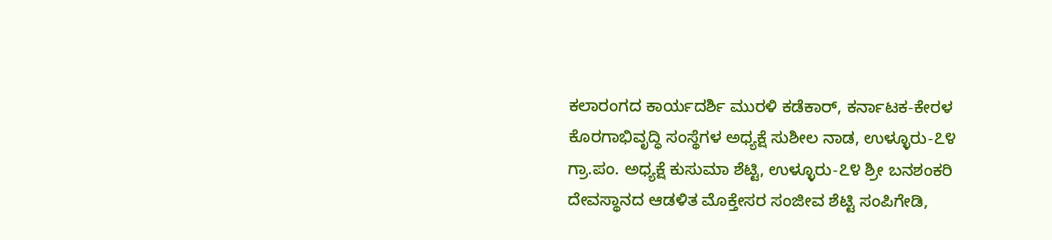ಕಲಾರಂಗದ ಕಾರ್ಯದರ್ಶಿ ಮುರಳಿ ಕಡೆಕಾರ್, ಕರ್ನಾಟಕ-ಕೇರಳ ಕೊರಗಾಭಿವೃದ್ಧಿ ಸಂಸ್ಥೆಗಳ ಅಧ್ಯಕ್ಷೆ ಸುಶೀಲ ನಾಡ, ಉಳ್ಳೂರು-೭೪ ಗ್ರಾ.ಪಂ. ಅಧ್ಯಕ್ಷೆ ಕುಸುಮಾ ಶೆಟ್ಟಿ, ಉಳ್ಳೂರು-೭೪ ಶ್ರೀ ಬನಶಂಕರಿ ದೇವಸ್ಥಾನದ ಆಡಳಿತ ಮೊಕ್ತೇಸರ ಸಂಜೀವ ಶೆಟ್ಟಿ ಸಂಪಿಗೇಡಿ,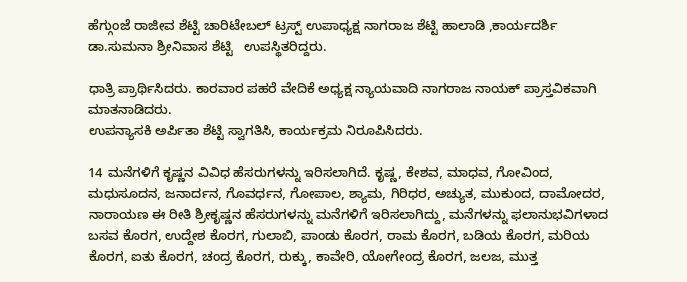ಹೆಗ್ಗುಂಜೆ ರಾಜೀವ ಶೆಟ್ಟಿ ಚಾರಿಟೇಬಲ್ ಟ್ರಸ್ಟ್ ಉಪಾಧ್ಯಕ್ಷ ನಾಗರಾಜ ಶೆಟ್ಟಿ ಹಾಲಾಡಿ ,ಕಾರ್ಯದರ್ಶಿ ಡಾ.ಸುಮನಾ ಶ್ರೀನಿವಾಸ ಶೆಟ್ಟಿ   ಉಪಸ್ಥಿತರಿದ್ದರು.

ಧಾತ್ರಿ ಪ್ರಾರ್ಥಿಸಿದರು. ಕಾರವಾರ ಪಹರೆ ವೇದಿಕೆ ಅಧ್ಯಕ್ಷ ನ್ಯಾಯವಾದಿ ನಾಗರಾಜ ನಾಯಕ್ ಪ್ರಾಸ್ತವಿಕವಾಗಿ ಮಾತನಾಡಿದರು.
ಉಪನ್ಯಾಸಕಿ ಅರ್ಪಿತಾ ಶೆಟ್ಟಿ ಸ್ವಾಗತಿಸಿ, ಕಾರ್ಯಕ್ರಮ ನಿರೂಪಿಸಿದರು.

14 ಮನೆಗಳಿಗೆ ಕೃಷ್ಣನ ವಿವಿಧ ಹೆಸರುಗಳನ್ನು ಇರಿಸಲಾಗಿದೆ. ಕೃಷ್ಣ, ಕೇಶವ, ಮಾಧವ, ಗೋವಿಂದ, ಮಧುಸೂದನ, ಜನಾರ್ದನ, ಗೊವರ್ಧನ, ಗೋಪಾಲ, ಶ್ಯಾಮ, ಗಿರಿಧರ, ಅಚ್ಯುತ, ಮುಕುಂದ, ದಾಮೋದರ, ನಾರಾಯಣ ಈ ರೀತಿ ಶ್ರೀಕೃಷ್ಣನ ಹೆಸರುಗಳನ್ನು ಮನೆಗಳಿಗೆ ಇರಿಸಲಾಗಿದ್ದು, ಮನೆಗಳನ್ನು ಫಲಾನುಭವಿಗಳಾದ ಬಸವ ಕೊರಗ, ಉದ್ದೇಶ ಕೊರಗ, ಗುಲಾಬಿ, ಪಾಂಡು ಕೊರಗ, ರಾಮ ಕೊರಗ, ಬಡಿಯ ಕೊರಗ, ಮರಿಯ ಕೊರಗ, ಐತು ಕೊರಗ, ಚಂದ್ರ ಕೊರಗ, ರುಕ್ಕು, ಕಾವೇರಿ, ಯೋಗೇಂದ್ರ ಕೊರಗ, ಜಲಜ, ಮುತ್ತ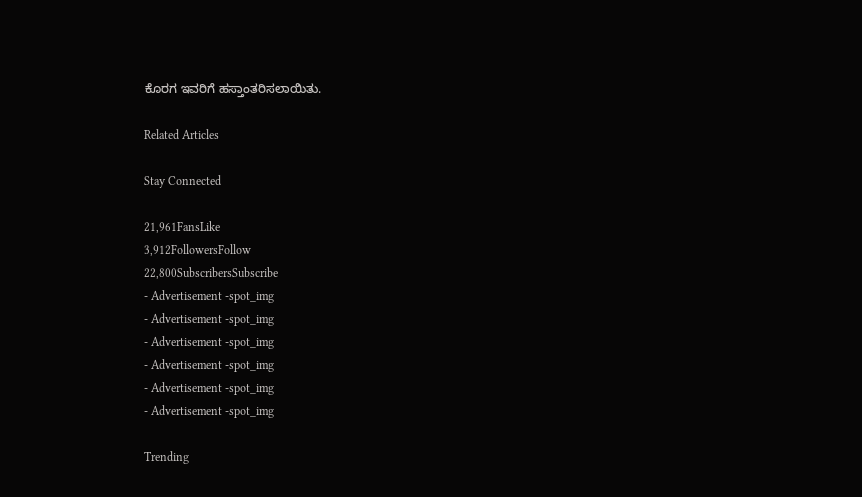ಕೊರಗ ಇವರಿಗೆ ಹಸ್ತಾಂತರಿಸಲಾಯಿತು.

Related Articles

Stay Connected

21,961FansLike
3,912FollowersFollow
22,800SubscribersSubscribe
- Advertisement -spot_img
- Advertisement -spot_img
- Advertisement -spot_img
- Advertisement -spot_img
- Advertisement -spot_img
- Advertisement -spot_img

Trending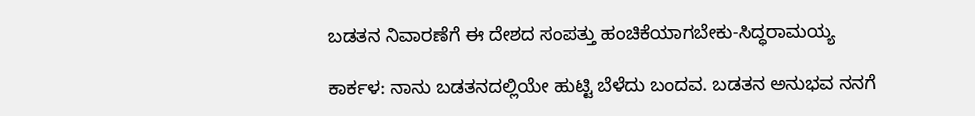ಬಡತನ ನಿವಾರಣೆಗೆ ಈ ದೇಶದ ಸಂಪತ್ತು ಹಂಚಿಕೆಯಾಗಬೇಕು-ಸಿದ್ಧರಾಮಯ್ಯ

ಕಾರ್ಕಳ: ನಾನು ಬಡತನದಲ್ಲಿಯೇ ಹುಟ್ಟಿ ಬೆಳೆದು ಬಂದವ. ಬಡತನ ಅನುಭವ ನನಗೆ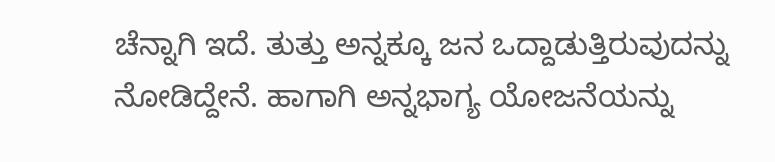ಚೆನ್ನಾಗಿ ಇದೆ. ತುತ್ತು ಅನ್ನಕ್ಕೂ ಜನ ಒದ್ದಾಡುತ್ತಿರುವುದನ್ನು ನೋಡಿದ್ದೇನೆ. ಹಾಗಾಗಿ ಅನ್ನಭಾಗ್ಯ ಯೋಜನೆಯನ್ನು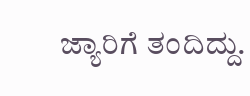ಜ್ಯಾರಿಗೆ ತಂದಿದ್ದು.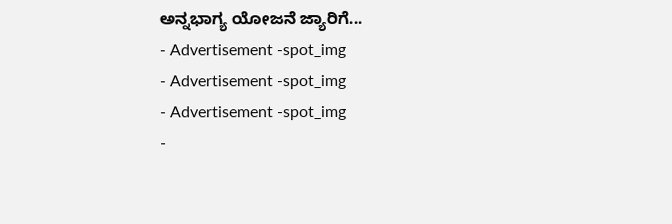ಅನ್ನಭಾಗ್ಯ ಯೋಜನೆ ಜ್ಯಾರಿಗೆ...
- Advertisement -spot_img
- Advertisement -spot_img
- Advertisement -spot_img
-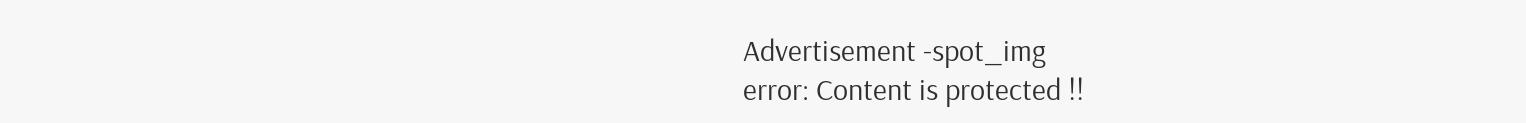Advertisement -spot_img
error: Content is protected !!